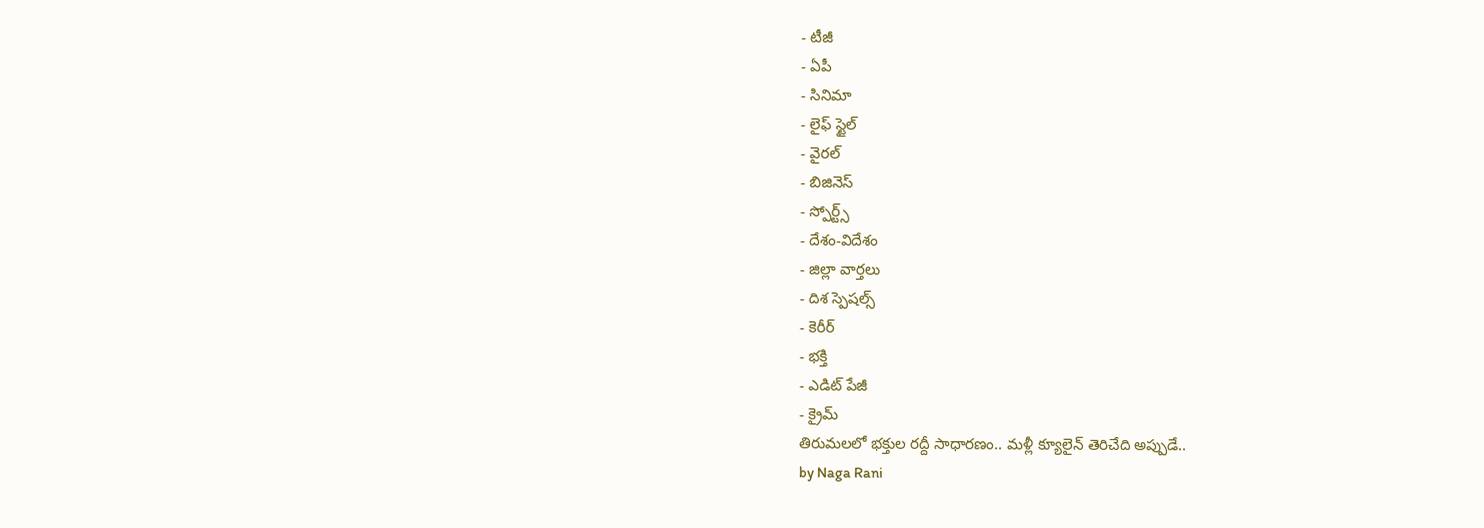- టీజీ
- ఏపీ
- సినిమా
- లైఫ్ స్టైల్
- వైరల్
- బిజినెస్
- స్పోర్ట్స్
- దేశం-విదేశం
- జిల్లా వార్తలు
- దిశ స్పెషల్స్
- కెరీర్
- భక్తి
- ఎడిట్ పేజీ
- క్రైమ్
తిరుమలలో భక్తుల రద్దీ సాధారణం.. మళ్లీ క్యూలైన్ తెరిచేది అప్పుడే..
by Naga Rani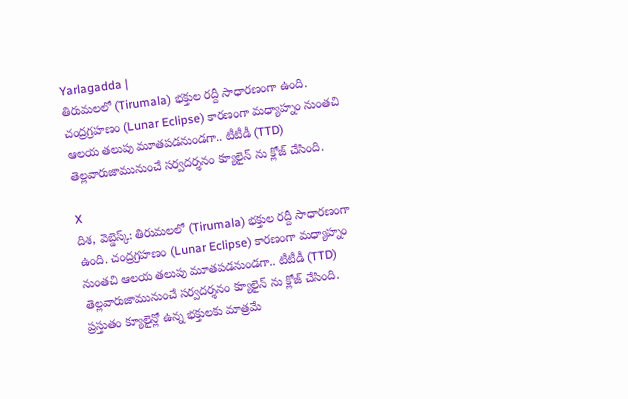Yarlagadda |
తిరుమలలో (Tirumala) భక్తుల రద్దీ సాధారణంగా ఉంది. చంద్రగ్రహణం (Lunar Eclipse) కారణంగా మధ్యాహ్నం నుంతచి ఆలయ తలుపు మూతపడనుండగా.. టీటీడీ (TTD) తెల్లవారుజామునుంచే సర్వదర్శనం క్యూలైన్ ను క్లోజ్ చేసింది.

X
దిశ, వెబ్డెస్క్: తిరుమలలో (Tirumala) భక్తుల రద్దీ సాధారణంగా ఉంది. చంద్రగ్రహణం (Lunar Eclipse) కారణంగా మధ్యాహ్నం నుంతచి ఆలయ తలుపు మూతపడనుండగా.. టీటీడీ (TTD) తెల్లవారుజామునుంచే సర్వదర్శనం క్యూలైన్ ను క్లోజ్ చేసింది. ప్రస్తుతం క్యూలైన్లో ఉన్న భక్తులకు మాత్రమే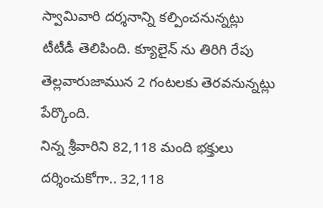స్వామివారి దర్శనాన్ని కల్పించనున్నట్లు టీటీడీ తెలిపింది. క్యూలైన్ ను తిరిగి రేపు తెల్లవారుజామున 2 గంటలకు తెరవనున్నట్లు పేర్కొంది.
నిన్న శ్రీవారిని 82,118 మంది భక్తులు దర్శించుకోగా.. 32,118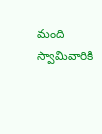మంది స్వామివారికి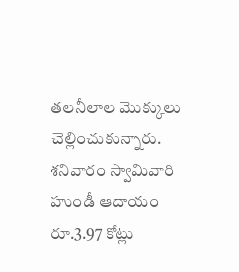తలనీలాల మొక్కులు చెల్లించుకున్నారు. శనివారం స్వామివారి హుండీ ఆదాయం రూ.3.97 కోట్లు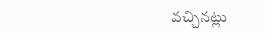వచ్చినట్లు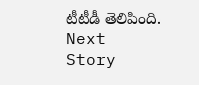టీటీడీ తెలిపింది.
Next Story